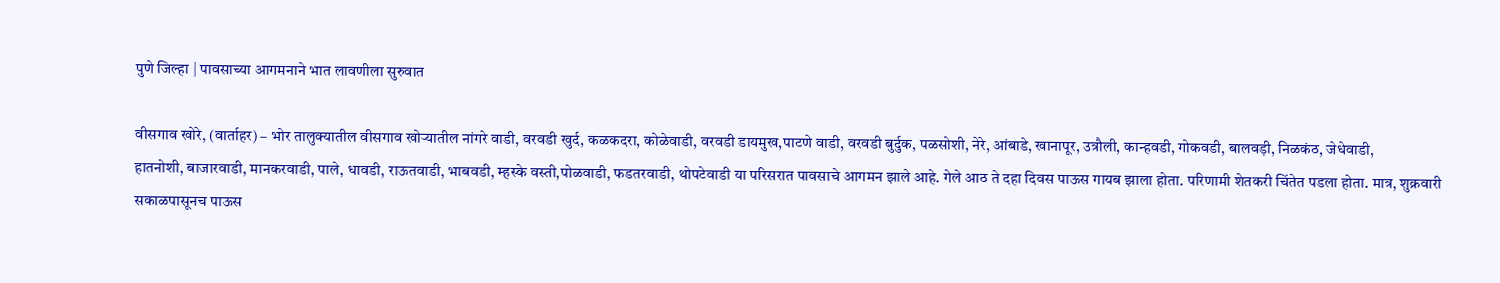पुणे जिल्हा | पावसाच्या आगमनाने भात लावणीला सुरुवात

वीसगाव खोरे, (वार्ताहर) – भोर तालुक्यातील वीसगाव खोऱ्यातील नांगरे वाडी, वरवडी खुर्द, कळकदरा, कोळेवाडी, वरवडी डायमुख,पाटणे वाडी, वरवडी बुर्दुक, पळसोशी, नेरे, आंबाडे, खानापूर, उत्रौली, कान्हवडी, गोकवडी, बालवड़ी, निळकंठ, जेधेवाडी,
हातनोशी, बाजारवाडी, मानकरवाडी, पाले, धावडी, राऊतवाडी, भाबवडी, म्हस्के वस्ती,पोळवाडी, फडतरवाडी, थोपटेवाडी या परिसरात पावसाचे आगमन झाले आहे. गेले आठ ते दहा दिवस पाऊस गायब झाला होता. परिणामी शेतकरी चिंतेत पडला होता. मात्र, शुक्रवारी सकाळपासूनच पाऊस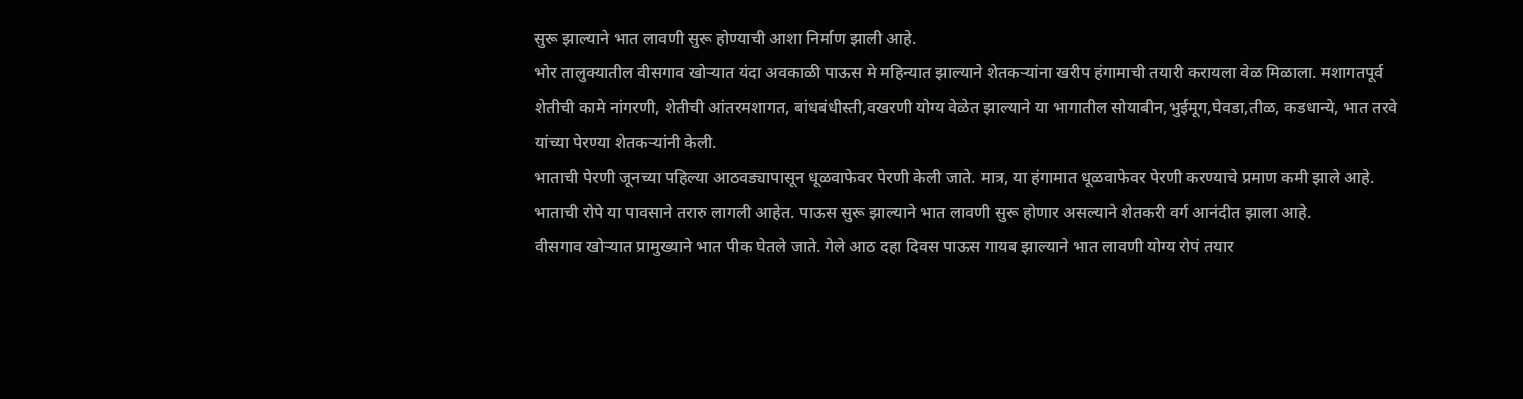सुरू झाल्याने भात लावणी सुरू होण्याची आशा निर्माण झाली आहे.
भोर तालुक्यातील वीसगाव खोऱ्यात यंदा अवकाळी पाऊस मे महिन्यात झाल्याने शेतकऱ्यांना खरीप हंगामाची तयारी करायला वेळ मिळाला. मशागतपूर्व शेतीची कामे नांगरणी, शेतीची आंतरमशागत, बांधबंधीस्ती,वखरणी योग्य वेळेत झाल्याने या भागातील सोयाबीन,भुईमूग,घेवडा,तीळ, कडधान्ये, भात तरवे यांच्या पेरण्या शेतकऱ्यांनी केली.
भाताची पेरणी जूनच्या पहिल्या आठवड्यापासून धूळवाफेवर पेरणी केली जाते. मात्र, या हंगामात धूळवाफेवर पेरणी करण्याचे प्रमाण कमी झाले आहे. भाताची रोपे या पावसाने तरारु लागली आहेत. पाऊस सुरू झाल्याने भात लावणी सुरू होणार असल्याने शेतकरी वर्ग आनंदीत झाला आहे.
वीसगाव खोऱ्यात प्रामुख्याने भात पीक घेतले जाते. गेले आठ दहा दिवस पाऊस गायब झाल्याने भात लावणी योग्य रोपं तयार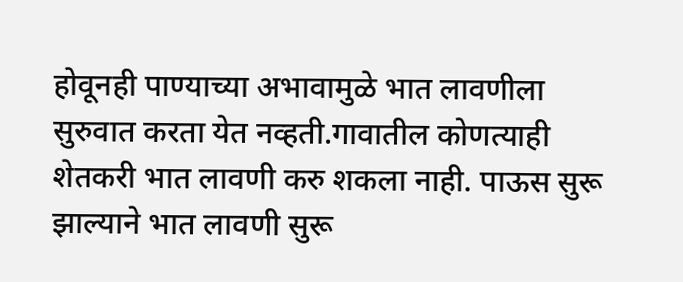होवूनही पाण्याच्या अभावामुळे भात लावणीला सुरुवात करता येत नव्हती.गावातील कोणत्याही शेतकरी भात लावणी करु शकला नाही. पाऊस सुरू झाल्याने भात लावणी सुरू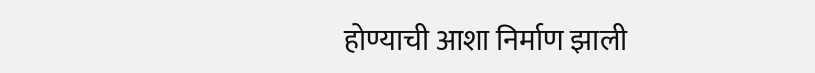होण्याची आशा निर्माण झाली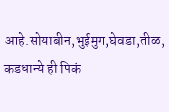आहे.सोयाबीन,भुईमुग,घेवडा,तीळ, कडधान्ये ही पिकं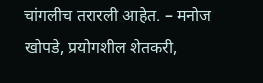चांगलीच तरारली आहेत. – मनोज खोपडे, प्रयोगशील शेतकरी,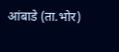आंबाडे (ता.भोर)